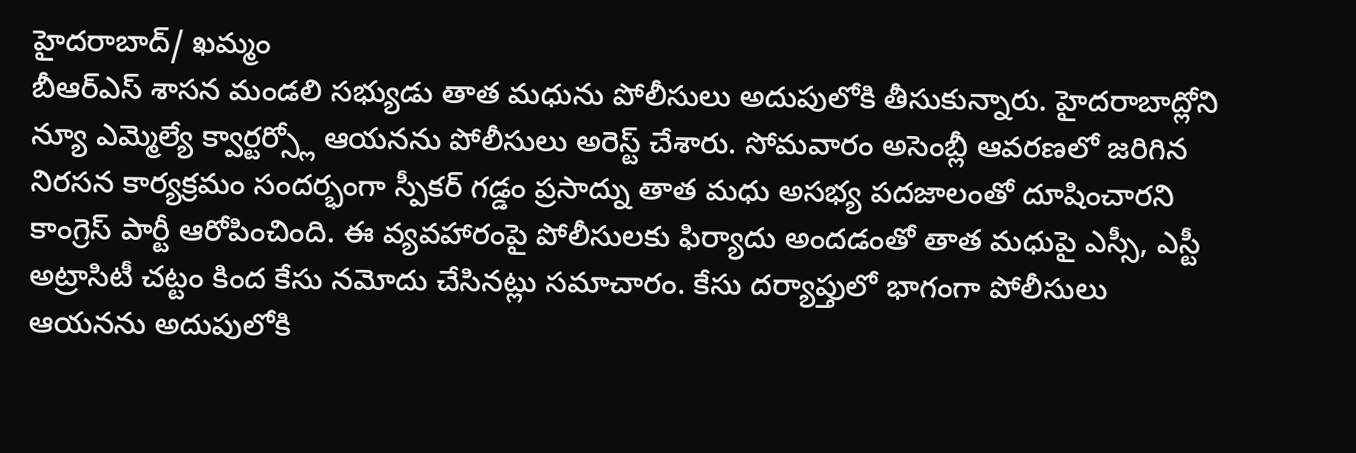హైదరాబాద్/ ఖమ్మం
బీఆర్ఎస్ శాసన మండలి సభ్యుడు తాత మధును పోలీసులు అదుపులోకి తీసుకున్నారు. హైదరాబాద్లోని న్యూ ఎమ్మెల్యే క్వార్టర్స్లో ఆయనను పోలీసులు అరెస్ట్ చేశారు. సోమవారం అసెంబ్లీ ఆవరణలో జరిగిన నిరసన కార్యక్రమం సందర్భంగా స్పీకర్ గడ్డం ప్రసాద్ను తాత మధు అసభ్య పదజాలంతో దూషించారని కాంగ్రెస్ పార్టీ ఆరోపించింది. ఈ వ్యవహారంపై పోలీసులకు ఫిర్యాదు అందడంతో తాత మధుపై ఎస్సీ, ఎస్టీ అట్రాసిటీ చట్టం కింద కేసు నమోదు చేసినట్లు సమాచారం. కేసు దర్యాప్తులో భాగంగా పోలీసులు ఆయనను అదుపులోకి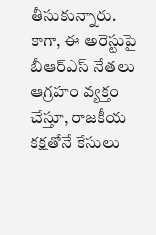తీసుకున్నారు. కాగా, ఈ అరెస్టుపై బీఆర్ఎస్ నేతలు ఆగ్రహం వ్యక్తం చేస్తూ, రాజకీయ కక్షతోనే కేసులు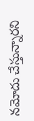నమోదు చేస్తున్నారని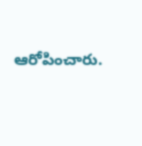ఆరోపించారు.